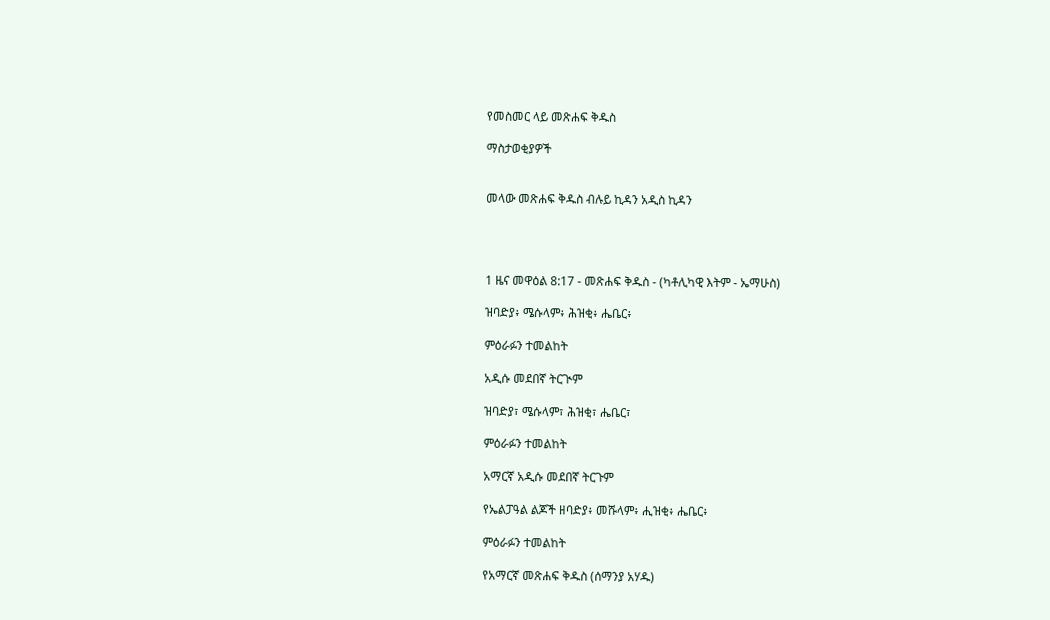የመስመር ላይ መጽሐፍ ቅዱስ

ማስታወቂያዎች


መላው መጽሐፍ ቅዱስ ብሉይ ኪዳን አዲስ ኪዳን




1 ዜና መዋዕል 8:17 - መጽሐፍ ቅዱስ - (ካቶሊካዊ እትም - ኤማሁስ)

ዝባድያ፥ ሜሱላም፥ ሕዝቂ፥ ሔቤር፥

ምዕራፉን ተመልከት

አዲሱ መደበኛ ትርጒም

ዝባድያ፣ ሜሱላም፣ ሕዝቂ፣ ሔቤር፣

ምዕራፉን ተመልከት

አማርኛ አዲሱ መደበኛ ትርጉም

የኤልፓዓል ልጆች ዘባድያ፥ መሹላም፥ ሒዝቂ፥ ሔቤር፥

ምዕራፉን ተመልከት

የአማርኛ መጽሐፍ ቅዱስ (ሰማንያ አሃዱ)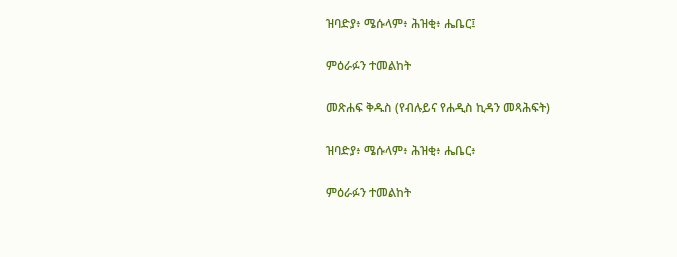ዝባድያ፥ ሜሱላም፥ ሕዝቂ፥ ሔቤር፤

ምዕራፉን ተመልከት

መጽሐፍ ቅዱስ (የብሉይና የሐዲስ ኪዳን መጻሕፍት)

ዝባድያ፥ ሜሱላም፥ ሕዝቂ፥ ሔቤር፥

ምዕራፉን ተመልከት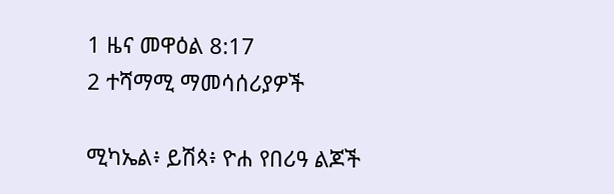1 ዜና መዋዕል 8:17
2 ተሻማሚ ማመሳሰሪያዎች

ሚካኤል፥ ይሽጳ፥ ዮሐ የበሪዓ ልጆች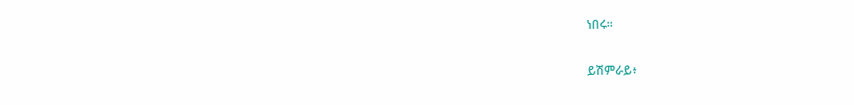ነበሩ።


ይሽምራይ፥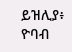ይዝሊያ፥ ዮባብ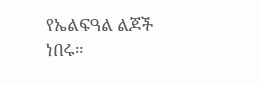የኤልፍዓል ልጆች ነበሩ።